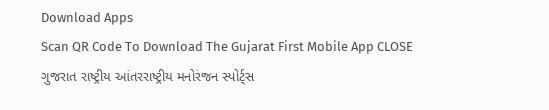Download Apps
Scan QR Code To Download The Gujarat First Mobile App CLOSE
ગુજરાત રાષ્ટ્રીય આંતરરાષ્ટ્રીય મનોરંજન સ્પોર્ટ્સ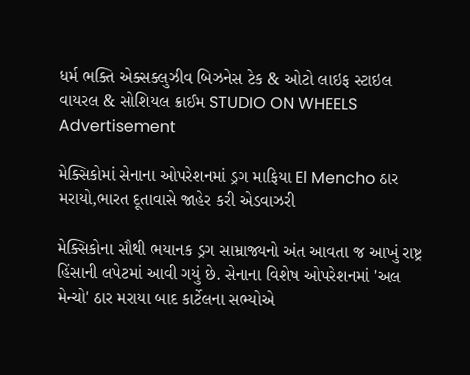ધર્મ ભક્તિ એક્સક્લુઝીવ બિઝનેસ ટેક & ઓટો લાઇફ સ્ટાઇલ વાયરલ & સોશિયલ ક્રાઈમ STUDIO ON WHEELS
Advertisement

મેક્સિકોમાં સેનાના ઓપરેશનમાં ડ્રગ માફિયા El Mencho ઠાર મરાયો,ભારત દૂતાવાસે જાહેર કરી એડવાઝરી

મેક્સિકોના સૌથી ભયાનક ડ્રગ સામ્રાજ્યનો અંત આવતા જ આખું રાષ્ટ્ર હિંસાની લપેટમાં આવી ગયું છે. સેનાના વિશેષ ઓપરેશનમાં 'અલ મેન્ચો' ઠાર મરાયા બાદ કાર્ટેલના સભ્યોએ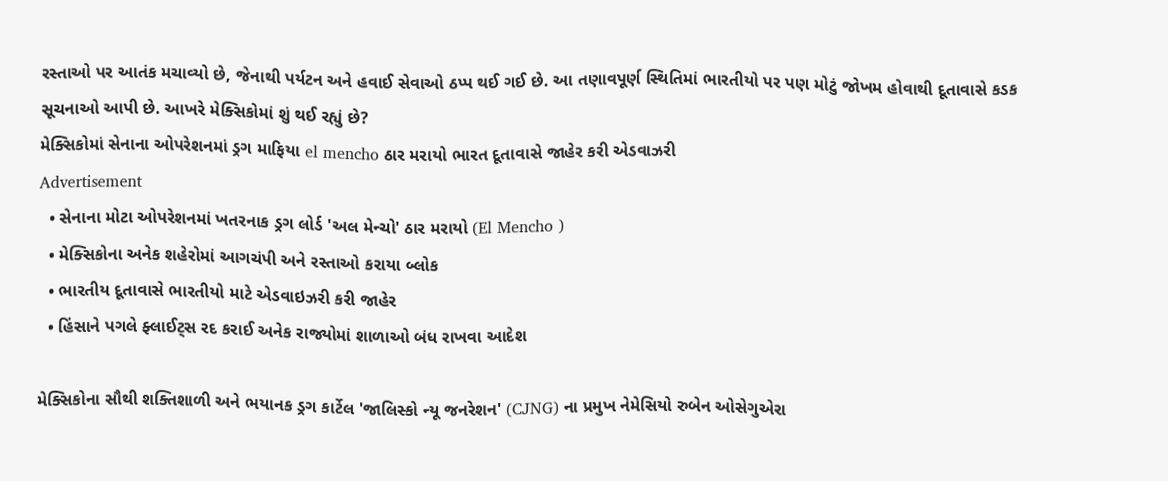રસ્તાઓ પર આતંક મચાવ્યો છે, જેનાથી પર્યટન અને હવાઈ સેવાઓ ઠપ્પ થઈ ગઈ છે. આ તણાવપૂર્ણ સ્થિતિમાં ભારતીયો પર પણ મોટું જોખમ હોવાથી દૂતાવાસે કડક સૂચનાઓ આપી છે. આખરે મેક્સિકોમાં શું થઈ રહ્યું છે?
મેક્સિકોમાં સેનાના ઓપરેશનમાં ડ્રગ માફિયા el mencho ઠાર મરાયો ભારત દૂતાવાસે જાહેર કરી એડવાઝરી
Advertisement
  • સેનાના મોટા ઓપરેશનમાં ખતરનાક ડ્રગ લોર્ડ 'અલ મેન્ચો' ઠાર મરાયો (El Mencho )
  • મેક્સિકોના અનેક શહેરોમાં આગચંપી અને રસ્તાઓ કરાયા બ્લોક
  • ભારતીય દૂતાવાસે ભારતીયો માટે એડવાઇઝરી કરી જાહેર
  • હિંસાને પગલે ફ્લાઈટ્સ રદ કરાઈ અનેક રાજ્યોમાં શાળાઓ બંધ રાખવા આદેશ

મેક્સિકોના સૌથી શક્તિશાળી અને ભયાનક ડ્રગ કાર્ટેલ 'જાલિસ્કો ન્યૂ જનરેશન' (CJNG) ના પ્રમુખ નેમેસિયો રુબેન ઓસેગુએરા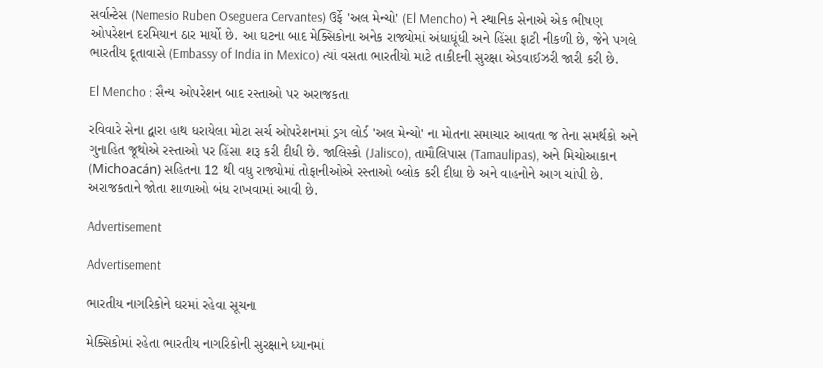સર્વાન્ટેસ (Nemesio Ruben Oseguera Cervantes) ઉર્ફે 'અલ મેન્ચો' (El Mencho) ને સ્થાનિક સેનાએ એક ભીષણ ઓપરેશન દરમિયાન ઠાર માર્યો છે. આ ઘટના બાદ મેક્સિકોના અનેક રાજ્યોમાં અંધાધૂંધી અને હિંસા ફાટી નીકળી છે, જેને પગલે ભારતીય દૂતાવાસે (Embassy of India in Mexico) ત્યાં વસતા ભારતીયો માટે તાકીદની સુરક્ષા એડવાઈઝરી જારી કરી છે.

El Mencho : સૈન્ય ઓપરેશન બાદ રસ્તાઓ પર અરાજકતા

રવિવારે સેના દ્વારા હાથ ધરાયેલા મોટા સર્ચ ઓપરેશનમાં ડ્રગ લોર્ડ 'અલ મેન્ચો' ના મોતના સમાચાર આવતા જ તેના સમર્થકો અને ગુનાહિત જૂથોએ રસ્તાઓ પર હિંસા શરૂ કરી દીધી છે. જાલિસ્કો (Jalisco), તામૌલિપાસ (Tamaulipas), અને મિચોઆકાન (Michoacán) સહિતના 12 થી વધુ રાજ્યોમાં તોફાનીઓએ રસ્તાઓ બ્લોક કરી દીધા છે અને વાહનોને આગ ચાંપી છે. અરાજકતાને જોતા શાળાઓ બંધ રાખવામાં આવી છે.

Advertisement

Advertisement

ભારતીય નાગરિકોને ઘરમાં રહેવા સૂચના

મેક્સિકોમાં રહેતા ભારતીય નાગરિકોની સુરક્ષાને ધ્યાનમાં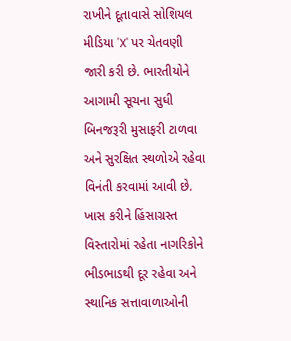રાખીને દૂતાવાસે સોશિયલ મીડિયા 'X' પર ચેતવણી જારી કરી છે. ભારતીયોને આગામી સૂચના સુધી બિનજરૂરી મુસાફરી ટાળવા અને સુરક્ષિત સ્થળોએ રહેવા વિનંતી કરવામાં આવી છે. ખાસ કરીને હિંસાગ્રસ્ત વિસ્તારોમાં રહેતા નાગરિકોને ભીડભાડથી દૂર રહેવા અને સ્થાનિક સત્તાવાળાઓની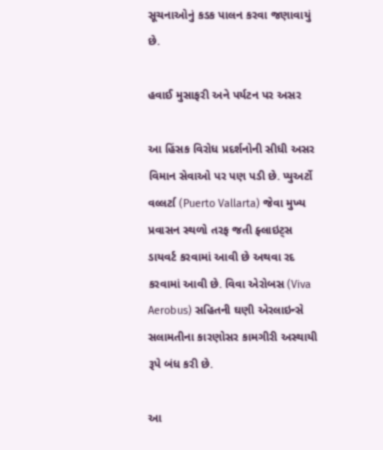સૂચનાઓનું કડક પાલન કરવા જણાવાયું છે.

હવાઈ મુસાફરી અને પર્યટન પર અસર

આ હિંસક વિરોધ પ્રદર્શનોની સીધી અસર વિમાન સેવાઓ પર પણ પડી છે. પ્યુઅર્ટો વલ્લર્ટા (Puerto Vallarta) જેવા મુખ્ય પ્રવાસન સ્થળો તરફ જતી ફ્લાઇટ્સ ડાયવર્ટ કરવામાં આવી છે અથવા રદ કરવામાં આવી છે. વિવા એરોબસ (Viva Aerobus) સહિતની ઘણી એરલાઇન્સે સલામતીના કારણોસર કામગીરી અસ્થાયી રૂપે બંધ કરી છે.

આ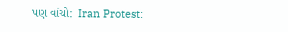પણ વાંચો:  Iran Protest: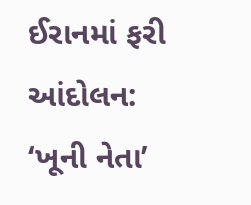ઈરાનમાં ફરી આંદોલન: ‘ખૂની નેતા’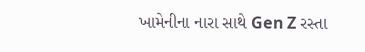ખામેનીના નારા સાથે Gen Z રસ્તા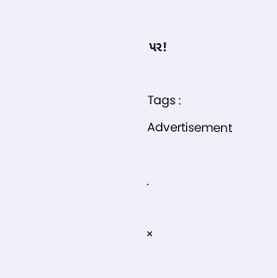પર!

Tags :
Advertisement

.

×